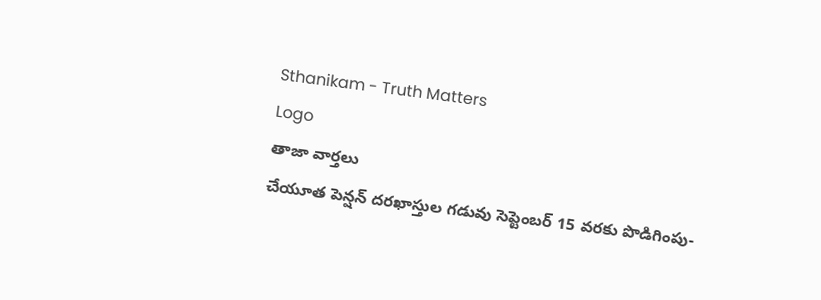Sthanikam - Truth Matters
Logo
తాజా వార్తలు
చేయూత పెన్షన్ దరఖాస్తుల గడువు సెప్టెంబర్ 15 వరకు పొడిగింపు-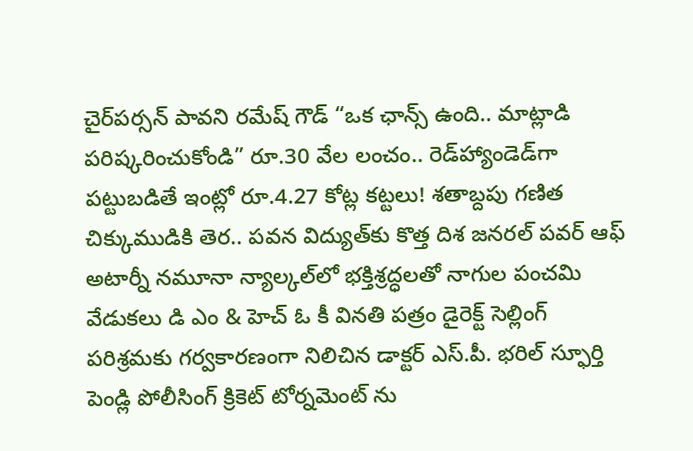చైర్‌పర్సన్ పావని రమేష్ గౌడ్ “ఒక ఛాన్స్‌ ఉంది.. మాట్లాడి పరిష్కరించుకోండి” రూ.30 వేల లంచం.. రెడ్‌హ్యాండెడ్‌గా పట్టుబడితే ఇంట్లో రూ.4.27 కోట్ల కట్టలు! శతాబ్దపు గణిత చిక్కుముడికి తెర.. పవన విద్యుత్‌కు కొత్త దిశ జనరల్ పవర్ ఆఫ్ అటార్నీ నమూనా న్యాల్కల్‌లో భక్తిశ్రద్ధలతో నాగుల పంచమి వేడుకలు డి ఎం & హెచ్ ఓ కీ వినతి పత్రం డైరెక్ట్ సెల్లింగ్ పరిశ్రమకు గర్వకారణంగా నిలిచిన డాక్టర్ ఎస్.పీ. భరిల్ స్ఫూర్తి పెండ్లి పోలీసింగ్ క్రికెట్ టోర్నమెంట్ ను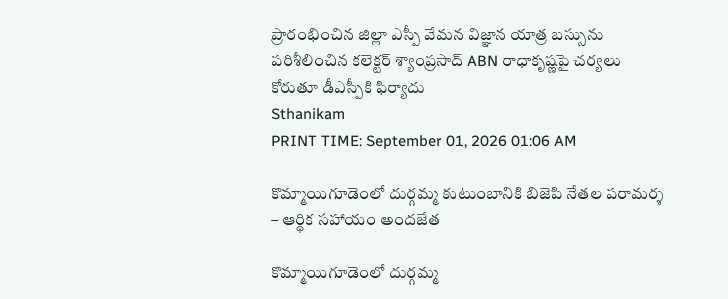ప్రారంభించిన జిల్లా ఎస్పీ వేమన విజ్ఞాన యాత్ర బస్సును పరిశీలించిన కలెక్టర్ శ్యాంప్రసాద్ ABN రాధాకృష్ణపై చర్యలు కోరుతూ డీఎస్పీకి ఫిర్యాదు
Sthanikam
PRINT TIME: September 01, 2026 01:06 AM

కొమ్మాయిగూడెంలో దుర్గమ్మ కుటుంబానికి బిజెపి నేతల పరామర్శ – ఆర్థిక సహాయం అందజేత

కొమ్మాయిగూడెంలో దుర్గమ్మ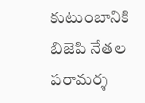కుటుంబానికి బిజెపి నేతల పరామర్శ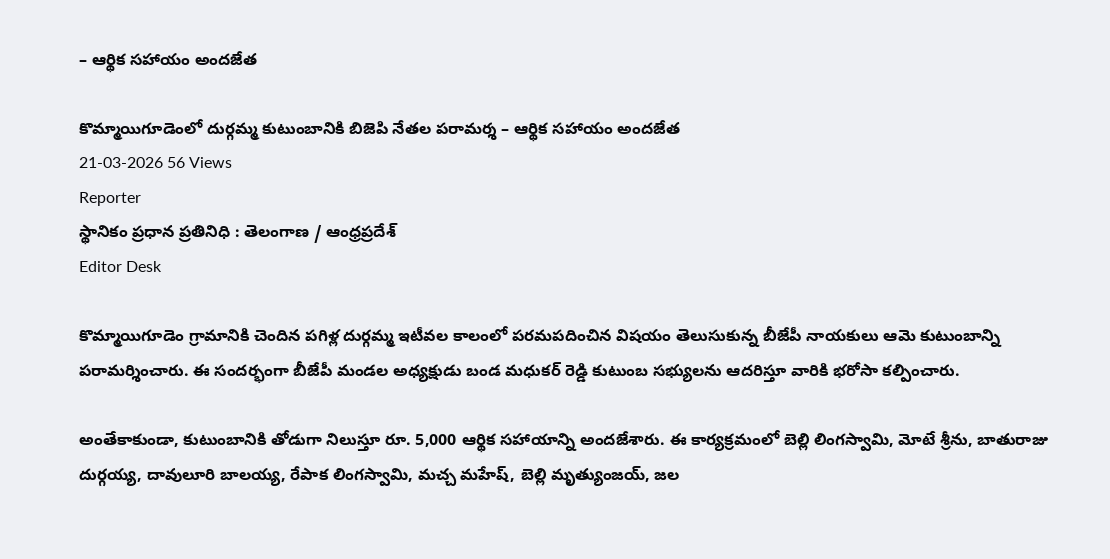– ఆర్థిక సహాయం అందజేత

కొమ్మాయిగూడెంలో దుర్గమ్మ కుటుంబానికి బిజెపి నేతల పరామర్శ – ఆర్థిక సహాయం అందజేత
21-03-2026 56 Views
Reporter
స్థానికం ప్రధాన ప్రతినిధి : తెలంగాణ / ఆంధ్రప్రదేశ్
Editor Desk

కొమ్మాయిగూడెం గ్రామానికి చెందిన పగిళ్ల దుర్గమ్మ ఇటీవల కాలంలో పరమపదించిన విషయం తెలుసుకున్న బీజేపీ నాయకులు ఆమె కుటుంబాన్ని పరామర్శించారు. ఈ సందర్భంగా బీజేపీ మండల అధ్యక్షుడు బండ మధుకర్ రెడ్డి కుటుంబ సభ్యులను ఆదరిస్తూ వారికి భరోసా కల్పించారు.

అంతేకాకుండా, కుటుంబానికి తోడుగా నిలుస్తూ రూ. 5,000 ఆర్థిక సహాయాన్ని అందజేశారు. ఈ కార్యక్రమంలో బెల్లి లింగస్వామి, మోటే శ్రీను, బాతురాజు దుర్గయ్య, దావులూరి బాలయ్య, రేపాక లింగస్వామి, మచ్చ మహేష్, బెల్లి మృత్యుంజయ్, జల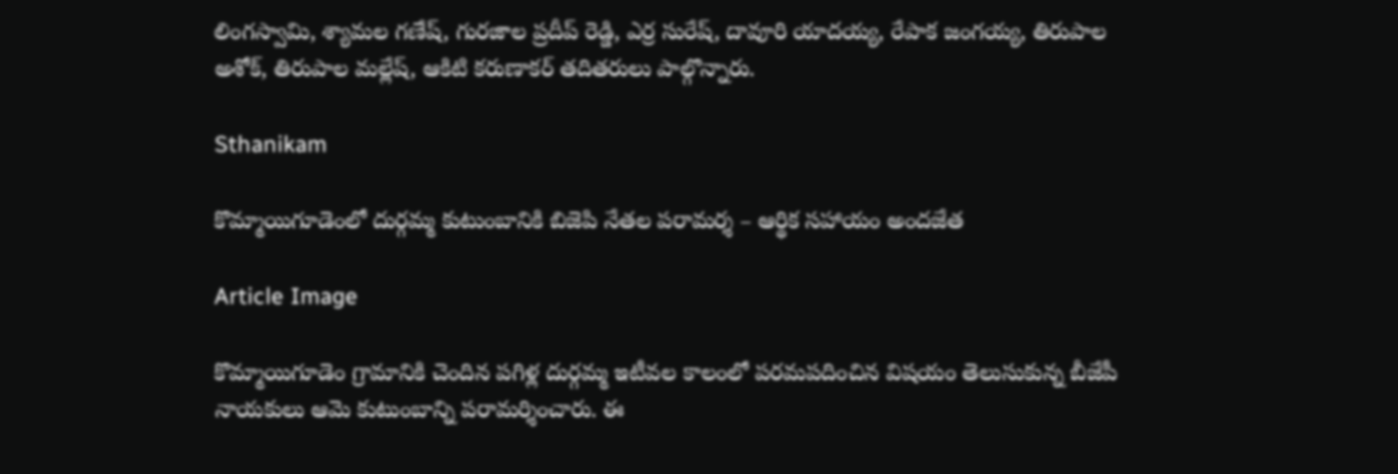లింగస్వామి, శ్యామల గణేష్, గురజాల ప్రదీప్ రెడ్డి, ఎర్ర సురేష్, దావూరి యాదయ్య, రేపాక జంగయ్య, తిరుపాల అశోక్, తిరుపాల మల్లేష్, ఆకిటి కరుణాకర్ తదితరులు పాల్గొన్నారు.

Sthanikam

కొమ్మాయిగూడెంలో దుర్గమ్మ కుటుంబానికి బిజెపి నేతల పరామర్శ – ఆర్థిక సహాయం అందజేత

Article Image

కొమ్మాయిగూడెం గ్రామానికి చెందిన పగిళ్ల దుర్గమ్మ ఇటీవల కాలంలో పరమపదించిన విషయం తెలుసుకున్న బీజేపీ నాయకులు ఆమె కుటుంబాన్ని పరామర్శించారు. ఈ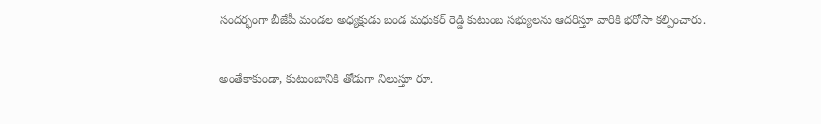సందర్భంగా బీజేపీ మండల అధ్యక్షుడు బండ మధుకర్ రెడ్డి కుటుంబ సభ్యులను ఆదరిస్తూ వారికి భరోసా కల్పించారు.

అంతేకాకుండా, కుటుంబానికి తోడుగా నిలుస్తూ రూ.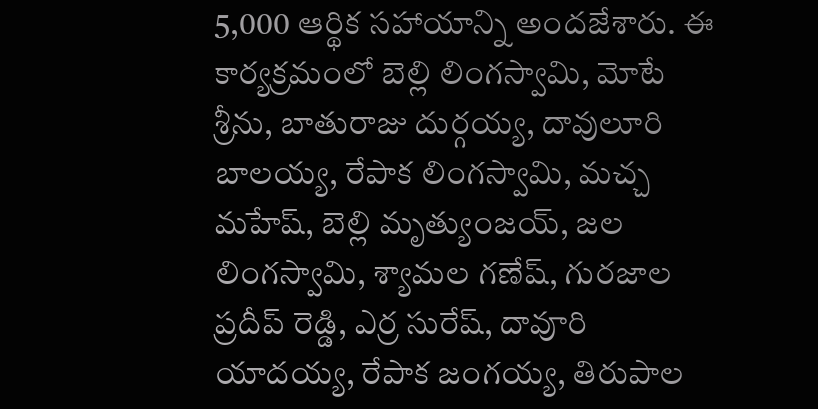5,000 ఆర్థిక సహాయాన్ని అందజేశారు. ఈ కార్యక్రమంలో బెల్లి లింగస్వామి, మోటే శ్రీను, బాతురాజు దుర్గయ్య, దావులూరి బాలయ్య, రేపాక లింగస్వామి, మచ్చ మహేష్, బెల్లి మృత్యుంజయ్, జల లింగస్వామి, శ్యామల గణేష్, గురజాల ప్రదీప్ రెడ్డి, ఎర్ర సురేష్, దావూరి యాదయ్య, రేపాక జంగయ్య, తిరుపాల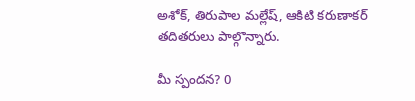అశోక్, తిరుపాల మల్లేష్, ఆకిటి కరుణాకర్ తదితరులు పాల్గొన్నారు.

మీ స్పందన? 0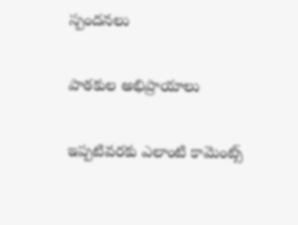స్పందనలు

పాఠకుల అభిప్రాయాలు

ఇప్పటివరకు ఎలాంటి కామెంట్స్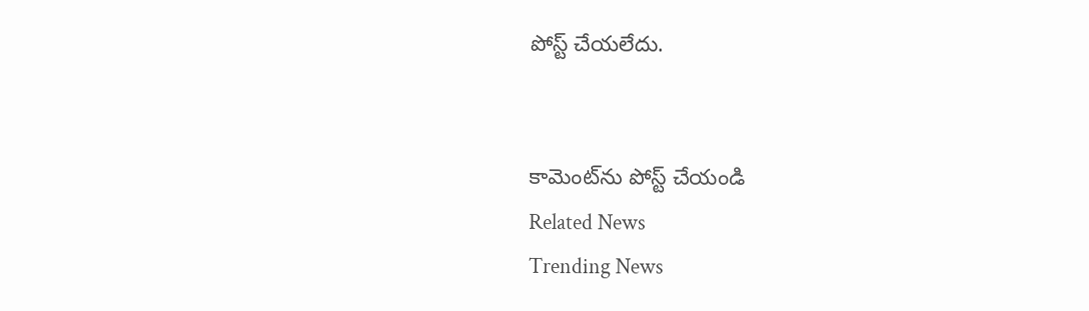పోస్ట్ చేయలేదు.


కామెంట్‌ను పోస్ట్ చేయండి
Related News
Trending News